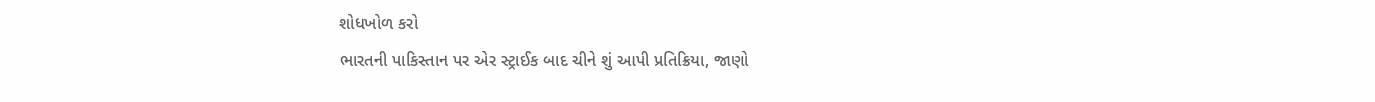શોધખોળ કરો
ભારતની પાકિસ્તાન પર એર સ્ટ્રાઈક બાદ ચીને શું આપી પ્રતિક્રિયા, જાણો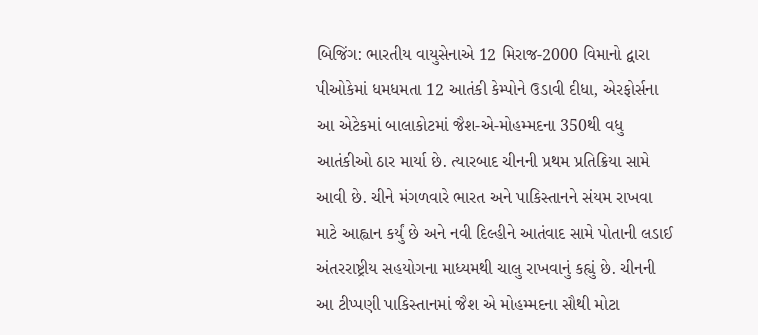બિજિંગ: ભારતીય વાયુસેનાએ 12 મિરાજ-2000 વિમાનો દ્વારા પીઓકેમાં ધમધમતા 12 આતંકી કેમ્પોને ઉડાવી દીધા, એરફોર્સના આ એટેકમાં બાલાકોટમાં જૈશ-એ-મોહમ્મદના 350થી વધુ આતંકીઓ ઠાર માર્યા છે. ત્યારબાદ ચીનની પ્રથમ પ્રતિક્રિયા સામે આવી છે. ચીને મંગળવારે ભારત અને પાકિસ્તાનને સંયમ રાખવા માટે આહ્વાન કર્યું છે અને નવી દિલ્હીને આતંવાદ સામે પોતાની લડાઈ અંતરરાષ્ટ્રીય સહયોગના માધ્યમથી ચાલુ રાખવાનું કહ્યું છે. ચીનની આ ટીપ્પણી પાકિસ્તાનમાં જૈશ એ મોહમ્મદના સૌથી મોટા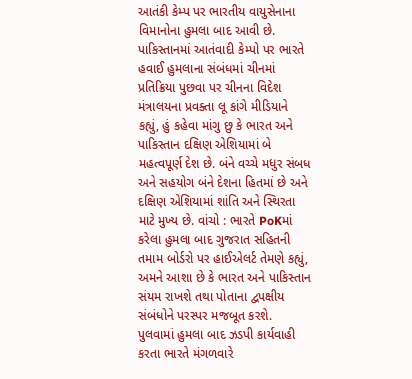આતંકી કેમ્પ પર ભારતીય વાયુસેનાના વિમાનોના હુમલા બાદ આવી છે. પાકિસ્તાનમાં આતંવાદી કેમ્પો પર ભારતે હવાઈ હુમલાના સંબંધમાં ચીનમાં પ્રતિક્રિયા પુછવા પર ચીનના વિદેશ મંત્રાલયના પ્રવક્તા લૂ કાંગે મીડિયાને કહ્યું, હું કહેવા માંગુ છુ કે ભારત અને પાકિસ્તાન દક્ષિણ એશિયામાં બે મહત્વપૂર્ણ દેશ છે. બંને વચ્ચે મધુર સંબધ અને સહયોગ બંને દેશના હિતમાં છે અને દક્ષિણ એશિયામાં શાંતિ અને સ્થિરતા માટે મુખ્ય છે. વાંચો : ભારતે PoKમાં કરેલા હુમલા બાદ ગુજરાત સહિતની તમામ બોર્ડરો પર હાઈએલર્ટ તેમણે કહ્યું, અમને આશા છે કે ભારત અને પાકિસ્તાન સંયમ રાખશે તથા પોતાના દ્વપક્ષીય સંબંધોને પરસ્પર મજબૂત કરશે. પુલવામાં હુમલા બાદ ઝડપી કાર્યવાહી કરતા ભારતે મંગળવારે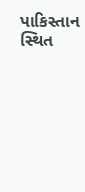પાકિસ્તાન સ્થિત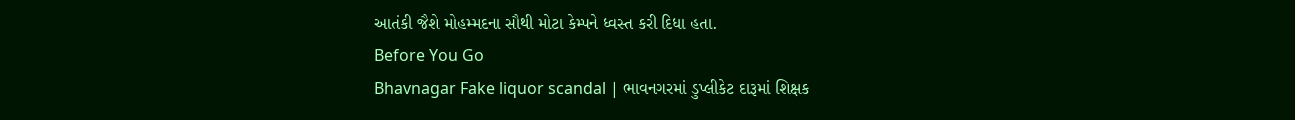આતંકી જૈશે મોહમ્મદના સૌથી મોટા કેમ્પને ધ્વસ્ત કરી દિધા હતા.
Before You Go
Bhavnagar Fake liquor scandal | ભાવનગરમાં ડુપ્લીકેટ દારૂમાં શિક્ષક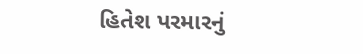હિતેશ પરમારનું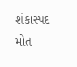શંકાસ્પદ મોત